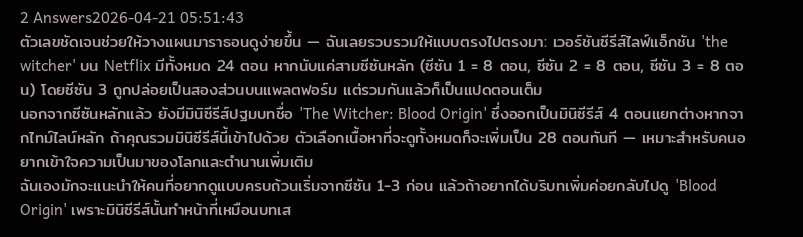2 Answers2026-04-21 05:51:43
ตัวเลขชัดเจนช่วยให้วางแผนมาราธอนดูง่ายขึ้น — ฉันเลยรวบรวมให้แบบตรงไปตรงมา: เวอร์ชันซีรีส์ไลฟ์แอ็กชัน 'the witcher' บน Netflix มีทั้งหมด 24 ตอน หากนับแค่สามซีซันหลัก (ซีซัน 1 = 8 ตอน, ซีซัน 2 = 8 ตอน, ซีซัน 3 = 8 ตอน) โดยซีซัน 3 ถูกปล่อยเป็นสองส่วนบนแพลตฟอร์ม แต่รวมกันแล้วก็เป็นแปดตอนเต็ม
นอกจากซีซันหลักแล้ว ยังมีมินิซีรีส์ปฐมบทชื่อ 'The Witcher: Blood Origin' ซึ่งออกเป็นมินิซีรีส์ 4 ตอนแยกต่างหากจากไทม์ไลน์หลัก ถ้าคุณรวมมินิซีรีส์นี้เข้าไปด้วย ตัวเลือกเนื้อหาที่จะดูทั้งหมดก็จะเพิ่มเป็น 28 ตอนทันที — เหมาะสำหรับคนอยากเข้าใจความเป็นมาของโลกและตำนานเพิ่มเติม
ฉันเองมักจะแนะนำให้คนที่อยากดูแบบครบถ้วนเริ่มจากซีซัน 1-3 ก่อน แล้วถ้าอยากได้บริบทเพิ่มค่อยกลับไปดู 'Blood Origin' เพราะมินิซีรีส์นั้นทำหน้าที่เหมือนบทเส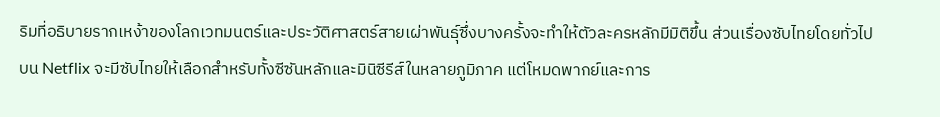ริมที่อธิบายรากเหง้าของโลกเวทมนตร์และประวัติศาสตร์สายเผ่าพันธุ์ซึ่งบางครั้งจะทำให้ตัวละครหลักมีมิติขึ้น ส่วนเรื่องซับไทยโดยทั่วไปบน Netflix จะมีซับไทยให้เลือกสำหรับทั้งซีซันหลักและมินิซีรีส์ในหลายภูมิภาค แต่โหมดพากย์และการ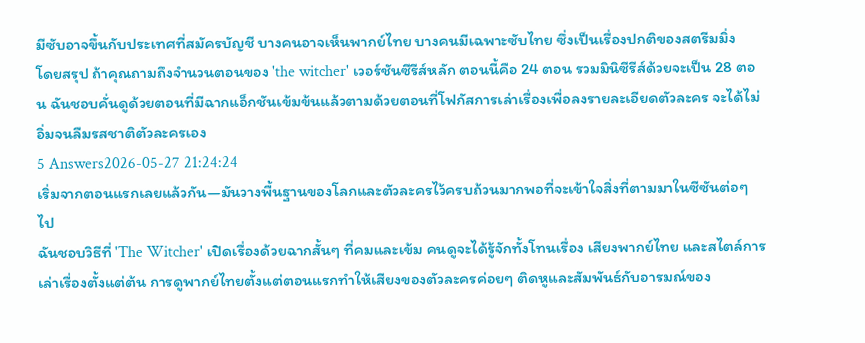มีซับอาจขึ้นกับประเทศที่สมัครบัญชี บางคนอาจเห็นพากย์ไทย บางคนมีเฉพาะซับไทย ซึ่งเป็นเรื่องปกติของสตรีมมิ่ง
โดยสรุป ถ้าคุณถามถึงจำนวนตอนของ 'the witcher' เวอร์ชันซีรีส์หลัก ตอนนี้คือ 24 ตอน รวมมินิซีรีส์ด้วยจะเป็น 28 ตอน ฉันชอบคั่นดูด้วยตอนที่มีฉากแอ็กชันเข้มข้นแล้วตามด้วยตอนที่โฟกัสการเล่าเรื่องเพื่อลงรายละเอียดตัวละคร จะได้ไม่อิ่มจนลืมรสชาติตัวละครเอง
5 Answers2026-05-27 21:24:24
เริ่มจากตอนแรกเลยแล้วกัน—มันวางพื้นฐานของโลกและตัวละครไว้ครบถ้วนมากพอที่จะเข้าใจสิ่งที่ตามมาในซีซันต่อๆ ไป
ฉันชอบวิธีที่ 'The Witcher' เปิดเรื่องด้วยฉากสั้นๆ ที่คมและเข้ม คนดูจะได้รู้จักทั้งโทนเรื่อง เสียงพากย์ไทย และสไตล์การเล่าเรื่องตั้งแต่ต้น การดูพากย์ไทยตั้งแต่ตอนแรกทำให้เสียงของตัวละครค่อยๆ ติดหูและสัมพันธ์กับอารมณ์ของ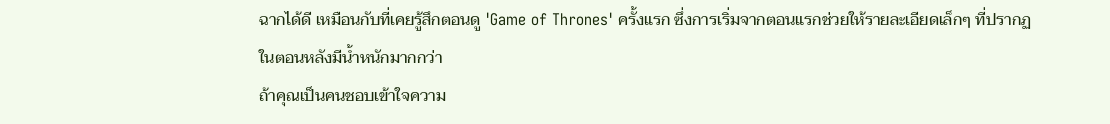ฉากได้ดี เหมือนกับที่เคยรู้สึกตอนดู 'Game of Thrones' ครั้งแรก ซึ่งการเริ่มจากตอนแรกช่วยให้รายละเอียดเล็กๆ ที่ปรากฏในตอนหลังมีน้ำหนักมากกว่า
ถ้าคุณเป็นคนชอบเข้าใจความ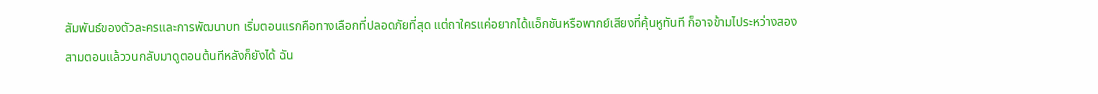สัมพันธ์ของตัวละครและการพัฒนาบท เริ่มตอนแรกคือทางเลือกที่ปลอดภัยที่สุด แต่ถาใครแค่อยากได้แอ็กชันหรือพากย์เสียงที่คุ้นหูทันที ก็อาจข้ามไประหว่างสองสามตอนแล้ววนกลับมาดูตอนต้นทีหลังก็ยังได้ ฉัน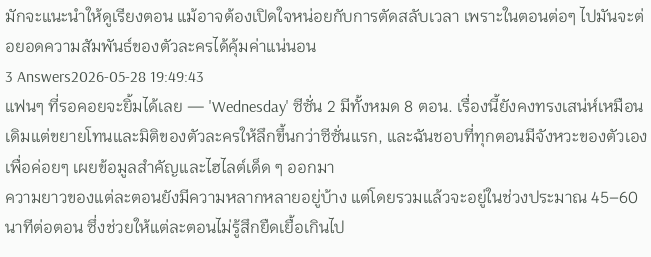มักจะแนะนำให้ดูเรียงตอน แม้อาจต้องเปิดใจหน่อยกับการตัดสลับเวลา เพราะในตอนต่อๆ ไปมันจะต่อยอดความสัมพันธ์ของตัวละครได้คุ้มค่าแน่นอน
3 Answers2026-05-28 19:49:43
แฟนๆ ที่รอคอยจะยิ้มได้เลย — 'Wednesday' ซีซั่น 2 มีทั้งหมด 8 ตอน. เรื่องนี้ยังคงทรงเสน่ห์เหมือนเดิมแต่ขยายโทนและมิติของตัวละครให้ลึกขึ้นกว่าซีซั่นแรก, และฉันชอบที่ทุกตอนมีจังหวะของตัวเองเพื่อค่อยๆ เผยข้อมูลสำคัญและไฮไลต์เด็ด ๆ ออกมา
ความยาวของแต่ละตอนยังมีความหลากหลายอยู่บ้าง แต่โดยรวมแล้วจะอยู่ในช่วงประมาณ 45–60 นาทีต่อตอน ซึ่งช่วยให้แต่ละตอนไม่รู้สึกยืดเยื้อเกินไป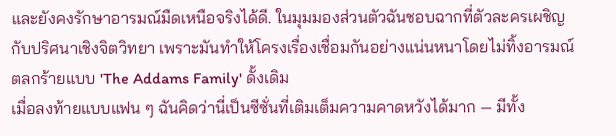และยังคงรักษาอารมณ์มืดเหนือจริงได้ดี. ในมุมมองส่วนตัวฉันชอบฉากที่ตัวละครเผชิญกับปริศนาเชิงจิตวิทยา เพราะมันทำให้โครงเรื่องเชื่อมกันอย่างแน่นหนาโดยไม่ทิ้งอารมณ์ตลกร้ายแบบ 'The Addams Family' ดั้งเดิม
เมื่อลงท้ายแบบแฟน ๆ ฉันคิดว่านี่เป็นซีซั่นที่เติมเต็มความคาดหวังได้มาก — มีทั้ง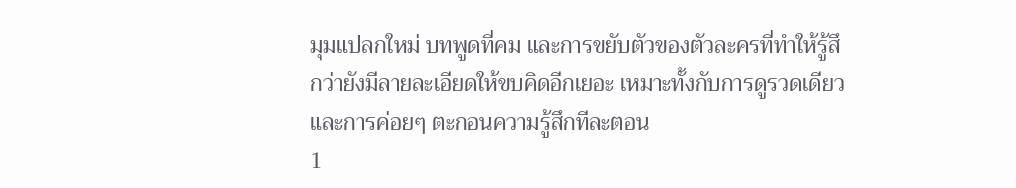มุมแปลกใหม่ บทพูดที่คม และการขยับตัวของตัวละครที่ทำให้รู้สึกว่ายังมีลายละเอียดให้ขบคิดอีกเยอะ เหมาะทั้งกับการดูรวดเดียวและการค่อยๆ ตะกอนความรู้สึกทีละตอน
1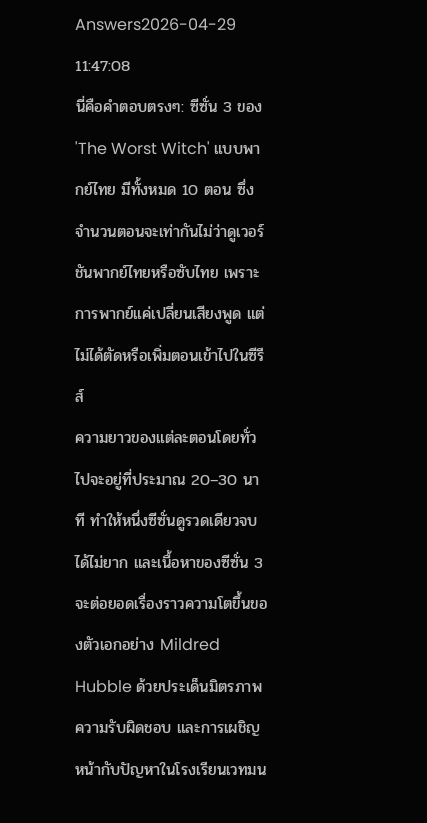Answers2026-04-29 11:47:08
นี่คือคำตอบตรงๆ: ซีซั่น 3 ของ 'The Worst Witch' แบบพากย์ไทย มีทั้งหมด 10 ตอน ซึ่งจำนวนตอนจะเท่ากันไม่ว่าดูเวอร์ชันพากย์ไทยหรือซับไทย เพราะการพากย์แค่เปลี่ยนเสียงพูด แต่ไม่ได้ตัดหรือเพิ่มตอนเข้าไปในซีรีส์
ความยาวของแต่ละตอนโดยทั่วไปจะอยู่ที่ประมาณ 20–30 นาที ทำให้หนึ่งซีซั่นดูรวดเดียวจบได้ไม่ยาก และเนื้อหาของซีซั่น 3 จะต่อยอดเรื่องราวความโตขึ้นของตัวเอกอย่าง Mildred Hubble ด้วยประเด็นมิตรภาพ ความรับผิดชอบ และการเผชิญหน้ากับปัญหาในโรงเรียนเวทมน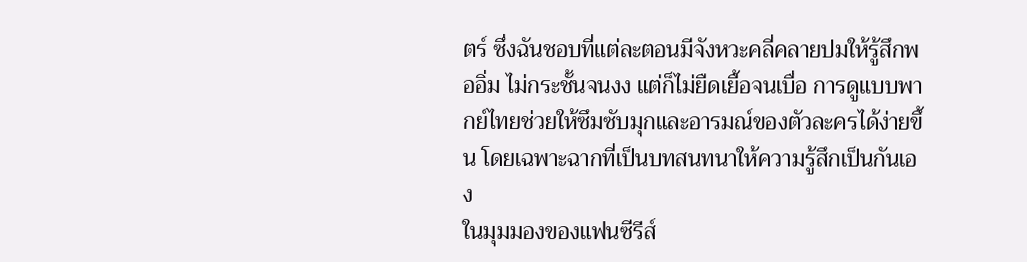ตร์ ซึ่งฉันชอบที่แต่ละตอนมีจังหวะคลี่คลายปมให้รู้สึกพออิ่ม ไม่กระชั้นจนงง แต่ก็ไม่ยืดเยื้อจนเบื่อ การดูแบบพากย์ไทยช่วยให้ซึมซับมุกและอารมณ์ของตัวละครได้ง่ายขึ้น โดยเฉพาะฉากที่เป็นบทสนทนาให้ความรู้สึกเป็นกันเอง
ในมุมมองของแฟนซีรีส์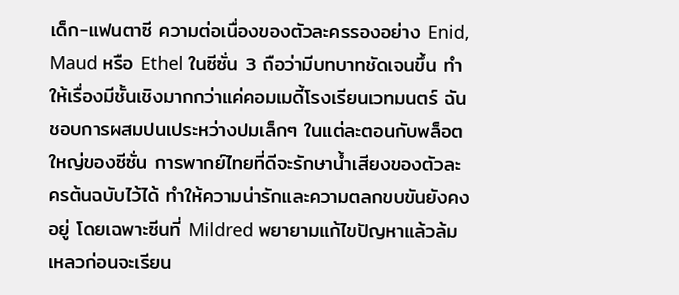เด็ก-แฟนตาซี ความต่อเนื่องของตัวละครรองอย่าง Enid, Maud หรือ Ethel ในซีซั่น 3 ถือว่ามีบทบาทชัดเจนขึ้น ทำให้เรื่องมีชั้นเชิงมากกว่าแค่คอมเมดี้โรงเรียนเวทมนตร์ ฉันชอบการผสมปนเประหว่างปมเล็กๆ ในแต่ละตอนกับพล็อตใหญ่ของซีซั่น การพากย์ไทยที่ดีจะรักษาน้ำเสียงของตัวละครต้นฉบับไว้ได้ ทำให้ความน่ารักและความตลกขบขันยังคงอยู่ โดยเฉพาะซีนที่ Mildred พยายามแก้ไขปัญหาแล้วล้มเหลวก่อนจะเรียน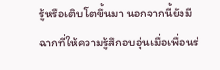รู้หรือเติบโตขึ้นมา นอกจากนี้ยังมีฉากที่ให้ความรู้สึกอบอุ่นเมื่อเพื่อนร่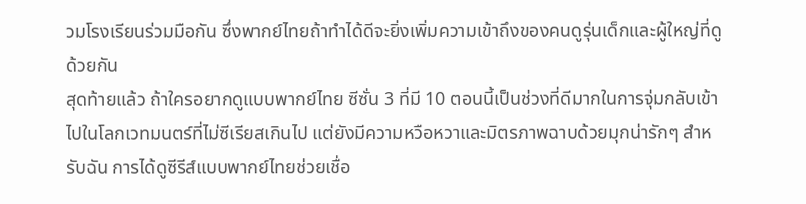วมโรงเรียนร่วมมือกัน ซึ่งพากย์ไทยถ้าทำได้ดีจะยิ่งเพิ่มความเข้าถึงของคนดูรุ่นเด็กและผู้ใหญ่ที่ดูด้วยกัน
สุดท้ายแล้ว ถ้าใครอยากดูแบบพากย์ไทย ซีซั่น 3 ที่มี 10 ตอนนี้เป็นช่วงที่ดีมากในการจุ่มกลับเข้าไปในโลกเวทมนตร์ที่ไม่ซีเรียสเกินไป แต่ยังมีความหวือหวาและมิตรภาพฉาบด้วยมุกน่ารักๆ สำหรับฉัน การได้ดูซีรีส์แบบพากย์ไทยช่วยเชื่อ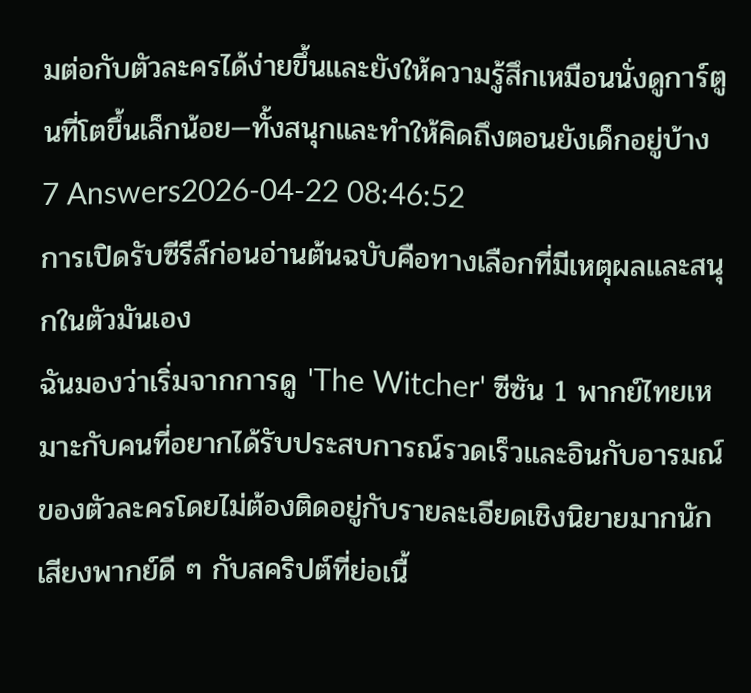มต่อกับตัวละครได้ง่ายขึ้นและยังให้ความรู้สึกเหมือนนั่งดูการ์ตูนที่โตขึ้นเล็กน้อย—ทั้งสนุกและทำให้คิดถึงตอนยังเด็กอยู่บ้าง
7 Answers2026-04-22 08:46:52
การเปิดรับซีรีส์ก่อนอ่านต้นฉบับคือทางเลือกที่มีเหตุผลและสนุกในตัวมันเอง
ฉันมองว่าเริ่มจากการดู 'The Witcher' ซีซัน 1 พากย์ไทยเหมาะกับคนที่อยากได้รับประสบการณ์รวดเร็วและอินกับอารมณ์ของตัวละครโดยไม่ต้องติดอยู่กับรายละเอียดเชิงนิยายมากนัก เสียงพากย์ดี ๆ กับสคริปต์ที่ย่อเนื้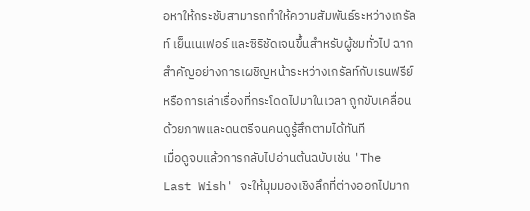อหาให้กระชับสามารถทำให้ความสัมพันธ์ระหว่างเกรัลท์ เย็นเนเฟอร์ และซิริชัดเจนขึ้นสำหรับผู้ชมทั่วไป ฉากสำคัญอย่างการเผชิญหน้าระหว่างเกรัลท์กับเรนฟรีย์ หรือการเล่าเรื่องที่กระโดดไปมาในเวลา ถูกขับเคลื่อนด้วยภาพและดนตรีจนคนดูรู้สึกตามได้ทันที
เมื่อดูจบแล้วการกลับไปอ่านต้นฉบับเช่น 'The Last Wish' จะให้มุมมองเชิงลึกที่ต่างออกไปมาก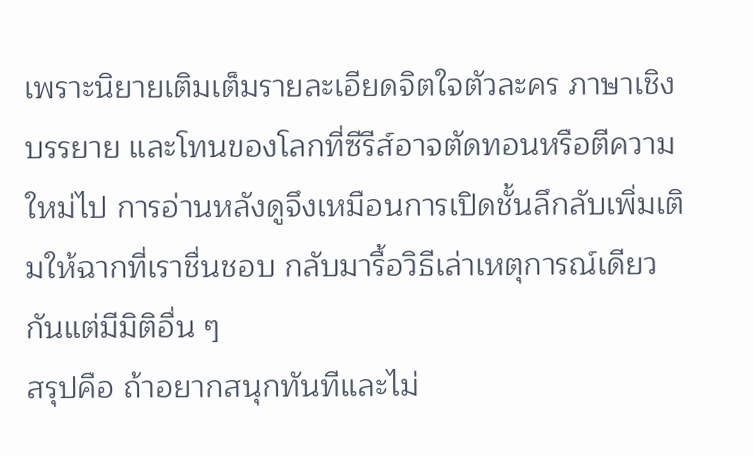เพราะนิยายเติมเต็มรายละเอียดจิตใจตัวละคร ภาษาเชิงบรรยาย และโทนของโลกที่ซีรีส์อาจตัดทอนหรือตีความใหม่ไป การอ่านหลังดูจึงเหมือนการเปิดชั้นลึกลับเพิ่มเติมให้ฉากที่เราชื่นชอบ กลับมารื้อวิธีเล่าเหตุการณ์เดียวกันแต่มีมิติอื่น ๆ
สรุปคือ ถ้าอยากสนุกทันทีและไม่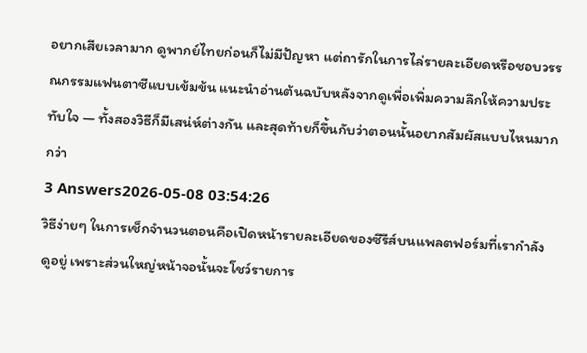อยากเสียเวลามาก ดูพากย์ไทยก่อนก็ไม่มีปัญหา แต่ถารักในการไล่รายละเอียดหรือชอบวรรณกรรมแฟนตาซีแบบเข้มข้น แนะนำอ่านต้นฉบับหลังจากดูเพื่อเพิ่มความลึกให้ความประทับใจ — ทั้งสองวิธีก็มีเสน่ห์ต่างกัน และสุดท้ายก็ขึ้นกับว่าตอนนั้นอยากสัมผัสแบบไหนมากกว่า
3 Answers2026-05-08 03:54:26
วิธีง่ายๆ ในการเช็กจำนวนตอนคือเปิดหน้ารายละเอียดของซีรีส์บนแพลตฟอร์มที่เรากำลังดูอยู่ เพราะส่วนใหญ่หน้าจอนั้นจะโชว์รายการ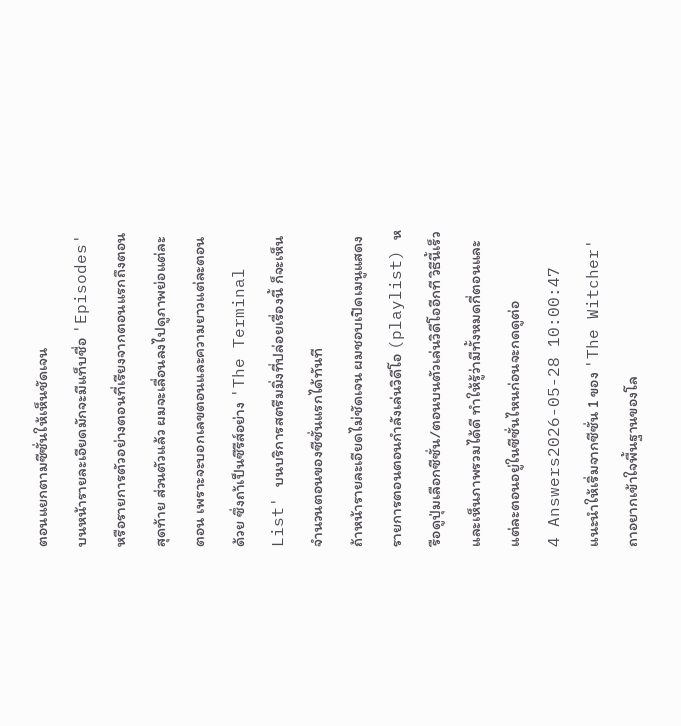ตอนแยกตามซีซั่นให้เห็นชัดเจน
บนหน้ารายละเอียดมักจะมีแท็บชื่อ 'Episodes' หรือรายการตัวอย่างตอนที่เรียงจากตอนแรกถึงตอนสุดท้าย ส่วนตัวแล้ว ผมจะเลื่อนลงไปดูภาพย่อแต่ละตอน เพราะจะบอกเลขตอนและความยาวแต่ละตอนด้วย ซึ่งถา้เป็นซีรีส์อย่าง 'The Terminal List' บนบริการสตรีมมิ่งที่ปล่อยเรื่องนี้ ก็จะเห็นจำนวนตอนของซีซั่นแรกได้ทันที
ถ้าหน้ารายละเอียดไม่ชัดเจน ผมชอบเปิดเมนูแสดงรายการตอนตอนกำลังเล่นวิดีโอ (playlist) หรือดูปุ่มเลือกซีซั่น/ตอนบนตัวเล่นวิดีโออีกที วิธีนี้เร็วและเห็นภาพรวมได้ดี ทำให้รู้ว่ามีทั้งหมดกี่ตอนและแต่ละตอนอยู่ในซีซั่นไหนก่อนจะกดดูต่อ
4 Answers2026-05-28 10:00:47
แนะนำให้เริ่มจากซีซั่น 1 ของ 'The Witcher' ถาอยากเข้าใจพื้นฐานของโล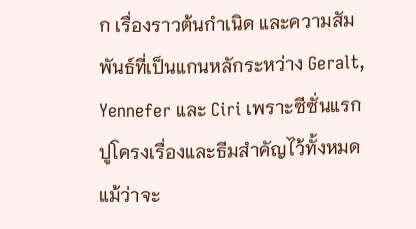ก เรื่องราวต้นกำเนิด และความสัมพันธ์ที่เป็นแกนหลักระหว่าง Geralt, Yennefer และ Ciri เพราะซีซั่นแรกปูโครงเรื่องและธีมสำคัญไว้ทั้งหมด แม้ว่าจะ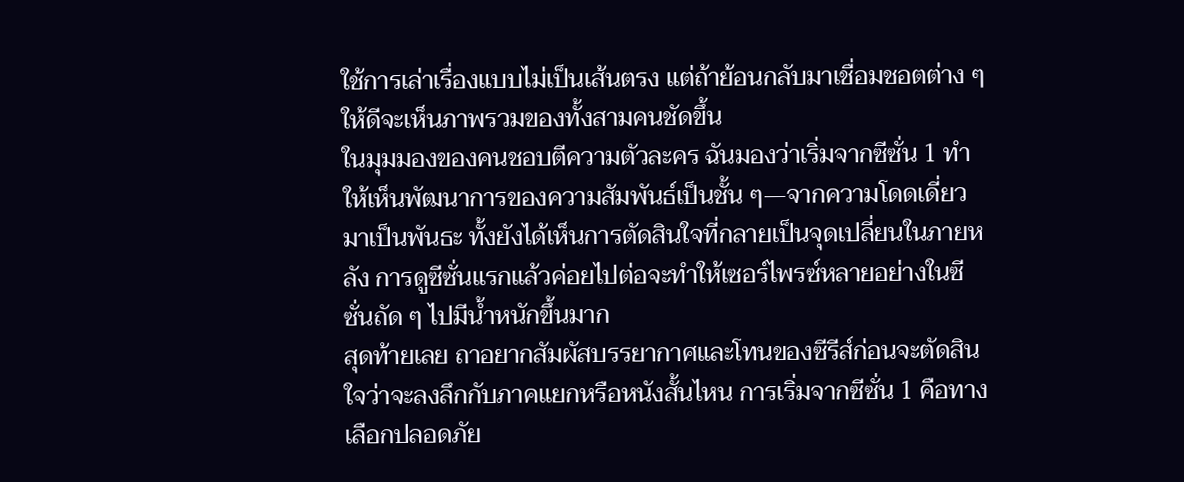ใช้การเล่าเรื่องแบบไม่เป็นเส้นตรง แต่ถ้าย้อนกลับมาเชื่อมชอตต่าง ๆ ให้ดีจะเห็นภาพรวมของทั้งสามคนชัดขึ้น
ในมุมมองของคนชอบตีความตัวละคร ฉันมองว่าเริ่มจากซีซั่น 1 ทำให้เห็นพัฒนาการของความสัมพันธ์เป็นชั้น ๆ—จากความโดดเดี่ยวมาเป็นพันธะ ทั้งยังได้เห็นการตัดสินใจที่กลายเป็นจุดเปลี่ยนในภายหลัง การดูซีซั่นแรกแล้วค่อยไปต่อจะทำให้เซอร์ไพรซ์หลายอย่างในซีซั่นถัด ๆ ไปมีน้ำหนักขึ้นมาก
สุดท้ายเลย ถาอยากสัมผัสบรรยากาศและโทนของซีรีส์ก่อนจะตัดสินใจว่าจะลงลึกกับภาคแยกหรือหนังสั้นไหน การเริ่มจากซีซั่น 1 คือทางเลือกปลอดภัย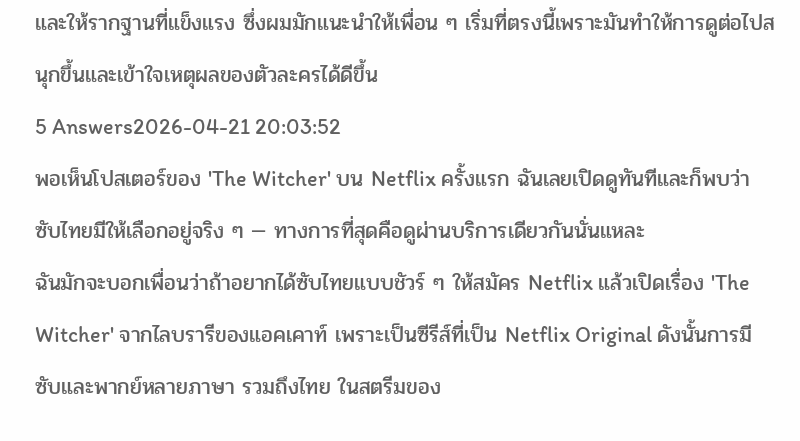และให้รากฐานที่แข็งแรง ซึ่งผมมักแนะนำให้เพื่อน ๆ เริ่มที่ตรงนี้เพราะมันทำให้การดูต่อไปสนุกขึ้นและเข้าใจเหตุผลของตัวละครได้ดีขึ้น
5 Answers2026-04-21 20:03:52
พอเห็นโปสเตอร์ของ 'The Witcher' บน Netflix ครั้งแรก ฉันเลยเปิดดูทันทีและก็พบว่าซับไทยมีให้เลือกอยู่จริง ๆ — ทางการที่สุดคือดูผ่านบริการเดียวกันนั่นแหละ
ฉันมักจะบอกเพื่อนว่าถ้าอยากได้ซับไทยแบบชัวร์ ๆ ให้สมัคร Netflix แล้วเปิดเรื่อง 'The Witcher' จากไลบรารีของแอคเคาท์ เพราะเป็นซีรีส์ที่เป็น Netflix Original ดังนั้นการมีซับและพากย์หลายภาษา รวมถึงไทย ในสตรีมของ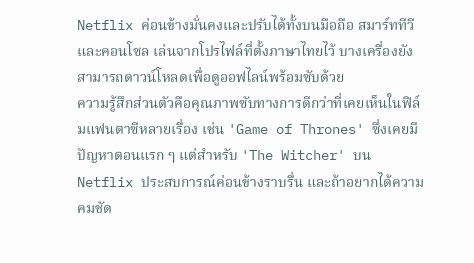Netflix ค่อนข้างมั่นคงและปรับได้ทั้งบนมือถือ สมาร์ททีวี และคอนโซล เล่นจากโปรไฟล์ที่ตั้งภาษาไทยไว้ บางเครื่องยังสามารถดาวน์โหลดเพื่อดูออฟไลน์พร้อมซับด้วย
ความรู้สึกส่วนตัวคือคุณภาพซับทางการดีกว่าที่เคยเห็นในฟิล์มแฟนตาซีหลายเรื่อง เช่น 'Game of Thrones' ซึ่งเคยมีปัญหาตอนแรก ๆ แต่สำหรับ 'The Witcher' บน Netflix ประสบการณ์ค่อนข้างราบรื่น และถ้าอยากได้ความคมชัด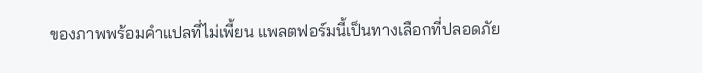ของภาพพร้อมคำแปลที่ไม่เพี้ยน แพลตฟอร์มนี้เป็นทางเลือกที่ปลอดภัย